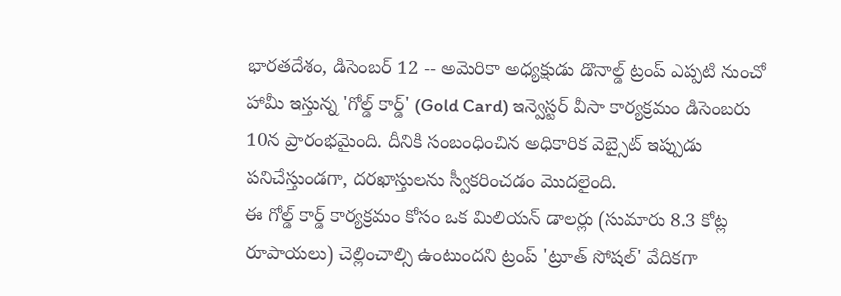భారతదేశం, డిసెంబర్ 12 -- అమెరికా అధ్యక్షుడు డొనాల్డ్ ట్రంప్ ఎప్పటి నుంచో హామీ ఇస్తున్న 'గోల్డ్ కార్డ్' (Gold Card) ఇన్వెస్టర్ వీసా కార్యక్రమం డిసెంబరు 10న ప్రారంభమైంది. దీనికి సంబంధించిన అధికారిక వెబ్సైట్ ఇప్పుడు పనిచేస్తుండగా, దరఖాస్తులను స్వీకరించడం మొదలైంది.
ఈ గోల్డ్ కార్డ్ కార్యక్రమం కోసం ఒక మిలియన్ డాలర్లు (సుమారు 8.3 కోట్ల రూపాయలు) చెల్లించాల్సి ఉంటుందని ట్రంప్ 'ట్రూత్ సోషల్' వేదికగా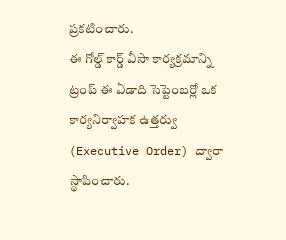ప్రకటించారు.
ఈ గోల్డ్ కార్డ్ వీసా కార్యక్రమాన్ని ట్రంప్ ఈ ఏడాది సెప్టెంబర్లో ఒక కార్యనిర్వాహక ఉత్తర్వు (Executive Order) ద్వారా స్థాపించారు.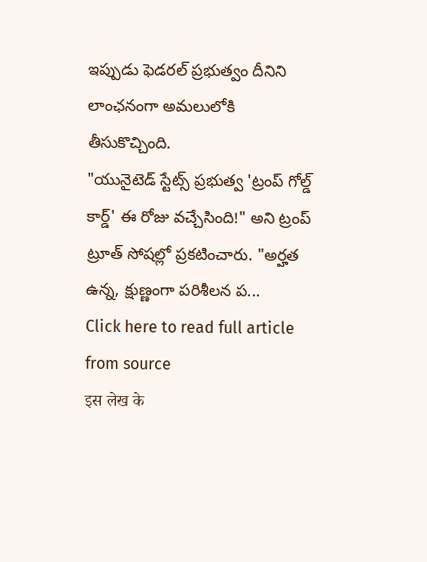ఇప్పుడు ఫెడరల్ ప్రభుత్వం దీనిని లాంఛనంగా అమలులోకి తీసుకొచ్చింది.
"యునైటెడ్ స్టేట్స్ ప్రభుత్వ 'ట్రంప్ గోల్డ్ కార్డ్' ఈ రోజు వచ్చేసింది!" అని ట్రంప్ ట్రూత్ సోషల్లో ప్రకటించారు. "అర్హత ఉన్న, క్షుణ్ణంగా పరిశీలన ప...
Click here to read full article from source
इस लेख के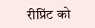रीप्रिंट को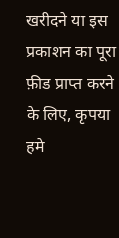खरीदने या इस प्रकाशन का पूरा फ़ीड प्राप्त करने के लिए, कृपया
हमे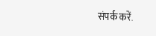संपर्क करें.